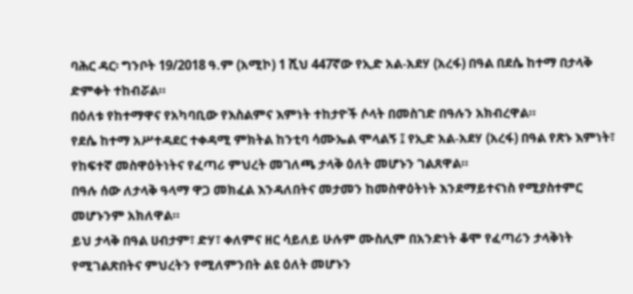ባሕር ዳር፡ ግንቦት 19/2018 ዓ.ም (አሚኮ) 1 ሺህ 447ኛው የኢድ አል-አደሃ (አረፋ) በዓል በደሴ ከተማ በታላቅ ድምቀት ተከብሯል።
በዕለቱ የከተማዋና የአካባቢው የእስልምና እምነት ተከታዮች ሶላት በመስገድ በዓሉን አክብረዋል።
የደሴ ከተማ አሥተዳደር ተቀዳሚ ምክትል ከንቲባ ሳሙኤል ሞላልኝ ፤ የኢድ አል-አደሃ (አረፋ) በዓል የጽኑ እምነት፣ የከፍተኛ መስዋዕትነትና የፈጣሪ ምህረት መገለጫ ታላቅ ዕለት መሆኑን ገልጸዋል።
በዓሉ ሰው ለታላቅ ዓላማ ዋጋ መክፈል እንዳለበትና መታመን ከመስዋዕትነት እንደማይተናነስ የሚያስተምር መሆኑንም አክለዋል።
ይህ ታላቅ በዓል ሀብታም፣ ድሃ፣ ቀለምና ዘር ሳይለይ ሁሉም ሙስሊም በአንድነት ቆሞ የፈጣሪን ታላቅነት የሚገልጽበትና ምህረትን የሚለምንበት ልዩ ዕለት መሆኑን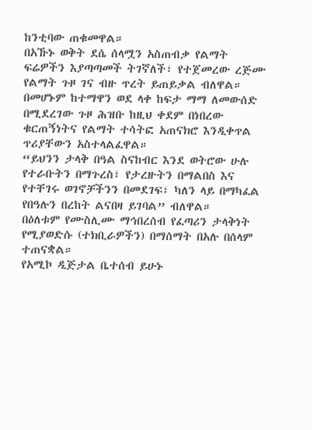ከንቲባው ጠቁመዋል።
በአኹኑ ወቅት ደሴ ሰላሟን አስጠብቃ የልማት ፍሬዎችን እያጣጣመች ትገኛለች፣ የተጀመረው ረጅሙ የልማት ጉዞ ገና ብዙ ጥረት ይጠይቃል ብለዋል።
በመሆኑም ከተማዋን ወደ ላቀ ከፍታ ማማ ለመውሰድ በሚደረገው ጉዞ ሕዝቡ ከዚህ ቀደም በነበረው ቁርጠኝነትና የልማት ተሳትፎ አጠናክሮ እንዲቀጥል ጥሪያቸውን አስተላልፈዋል።
“ይህንን ታላቅ በዓል ስናከብር እንደ ወትሮው ሁሉ የተራቡትን በማጉረስ፣ የታረዙትን በማልበስ እና የተቸገሩ ወገኖቻችንን በመደገፍ፣ ካለን ላይ በማካፈል የበዓሉን በረከት ልናበዛ ይገባል” ብለዋል።
በዕለቱም የሙስሊሙ ማኅበረሰብ የፈጣሪን ታላቅነት የሚያወድሱ (ተክቢራዎችን) በማሰማት በአሉ በሰላም ተጠናቋል።
የአሚኮ ዲጅታል ቤተሰብ ይሁኑ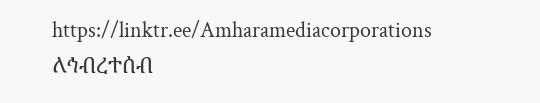https://linktr.ee/Amharamediacorporations
ለኅብረተሰብ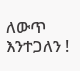ለውጥ እንተጋለን !